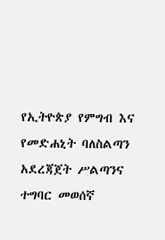የኢትዮጵያ የምግብ እና የመድሐኒት ባለስልጣን አደረጃጀት ሥልጣንና ተግባር መወሰኛ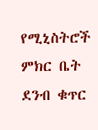የሚኒስትሮች ምክር ቤት ደንብ ቁጥር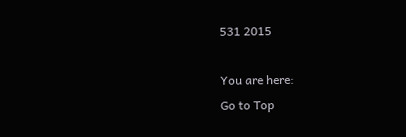531 2015

You are here:
Go to Top